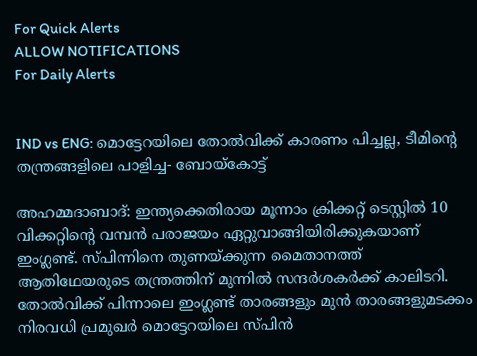For Quick Alerts
ALLOW NOTIFICATIONS
For Daily Alerts


IND vs ENG: മൊട്ടേറയിലെ തോല്‍വിക്ക് കാരണം പിച്ചല്ല, ടീമിന്റെ തന്ത്രങ്ങളിലെ പാളിച്ച- ബോയ്‌കോട്ട്

അഹമ്മദാബാദ്: ഇന്ത്യക്കെതിരായ മൂന്നാം ക്രിക്കറ്റ് ടെസ്റ്റില്‍ 10 വിക്കറ്റിന്റെ വമ്പന്‍ പരാജയം ഏറ്റുവാങ്ങിയിരിക്കുകയാണ് ഇംഗ്ലണ്ട്. സ്പിന്നിനെ തുണയ്ക്കുന്ന മൈതാനത്ത് ആതിഥേയരുടെ തന്ത്രത്തിന് മുന്നില്‍ സന്ദര്‍ശകര്‍ക്ക് കാലിടറി. തോല്‍വിക്ക് പിന്നാലെ ഇംഗ്ലണ്ട് താരങ്ങളും മുന്‍ താരങ്ങളുമടക്കം നിരവധി പ്രമുഖര്‍ മൊട്ടേറയിലെ സ്പിന്‍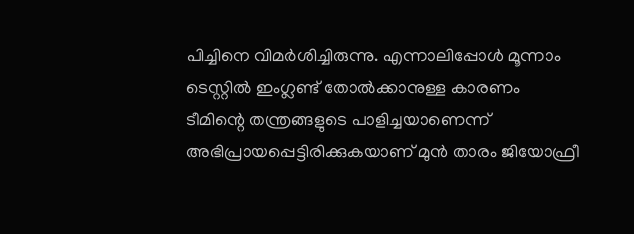പിച്ചിനെ വിമര്‍ശിച്ചിരുന്നു. എന്നാലിപ്പോള്‍ മൂന്നാം ടെസ്റ്റില്‍ ഇംഗ്ലണ്ട് തോല്‍ക്കാനുള്ള കാരണം ടീമിന്റെ തന്ത്രങ്ങളുടെ പാളിച്ചയാണെന്ന് അഭിപ്രായപ്പെട്ടിരിക്കുകയാണ് മുന്‍ താരം ജിയോഫ്രീ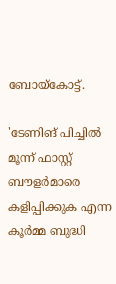ബോയ്‌കോട്ട്.

'ടേണിങ് പിച്ചില്‍ മൂന്ന് ഫാസ്റ്റ് ബൗളര്‍മാരെ കളിപ്പിക്കുക എന്ന കൂര്‍മ്മ ബുദ്ധി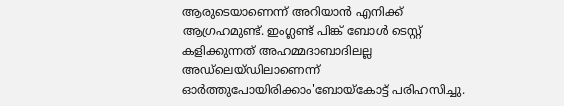ആരുടെയാണെന്ന് അറിയാന്‍ എനിക്ക് ആഗ്രഹമുണ്ട്. ഇംഗ്ലണ്ട് പിങ്ക് ബോള്‍ ടെസ്റ്റ് കളിക്കുന്നത് അഹമ്മദാബാദിലല്ല അഡ്‌ലെയ്ഡിലാണെന്ന് ഓര്‍ത്തുപോയിരിക്കാം'ബോയ്‌കോട്ട് പരിഹസിച്ചു.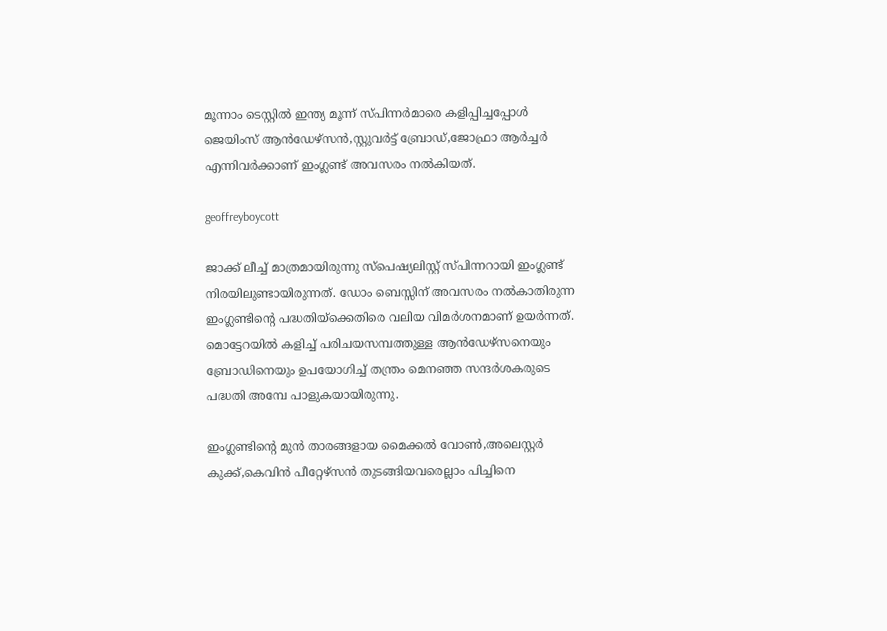മൂന്നാം ടെസ്റ്റില്‍ ഇന്ത്യ മൂന്ന് സ്പിന്നര്‍മാരെ കളിപ്പിച്ചപ്പോള്‍ ജെയിംസ് ആന്‍ഡേഴ്‌സന്‍,സ്റ്റുവര്‍ട്ട് ബ്രോഡ്,ജോഫ്രാ ആര്‍ച്ചര്‍ എന്നിവര്‍ക്കാണ് ഇംഗ്ലണ്ട് അവസരം നല്‍കിയത്.

geoffreyboycott

ജാക്ക് ലീച്ച് മാത്രമായിരുന്നു സ്‌പെഷ്യലിസ്റ്റ് സ്പിന്നറായി ഇംഗ്ലണ്ട് നിരയിലുണ്ടായിരുന്നത്. ഡോം ബെസ്സിന് അവസരം നല്‍കാതിരുന്ന ഇംഗ്ലണ്ടിന്റെ പദ്ധതിയ്‌ക്കെതിരെ വലിയ വിമര്‍ശനമാണ് ഉയര്‍ന്നത്. മൊട്ടേറയില്‍ കളിച്ച് പരിചയസമ്പത്തുള്ള ആന്‍ഡേഴ്‌സനെയും ബ്രോഡിനെയും ഉപയോഗിച്ച് തന്ത്രം മെനഞ്ഞ സന്ദര്‍ശകരുടെ പദ്ധതി അമ്പേ പാളുകയായിരുന്നു.

ഇംഗ്ലണ്ടിന്റെ മുന്‍ താരങ്ങളായ മൈക്കല്‍ വോണ്‍,അലെസ്റ്റര്‍ കുക്ക്,കെവിന്‍ പീറ്റേഴ്‌സന്‍ തുടങ്ങിയവരെല്ലാം പിച്ചിനെ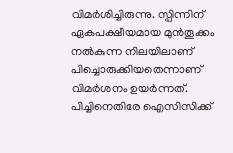വിമര്‍ശിച്ചിരുന്നു. സ്പിന്നിന് ഏകപക്ഷീയമായ മുന്‍തൂക്കം നല്‍കുന്ന നിലയിലാണ് പിച്ചൊരുക്കിയതെന്നാണ് വിമര്‍ശനം ഉയര്‍ന്നത്. പിച്ചിനെതിരേ ഐസിസിക്ക്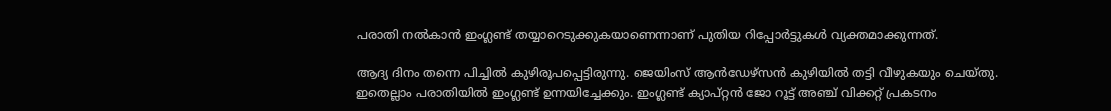പരാതി നല്‍കാന്‍ ഇംഗ്ലണ്ട് തയ്യാറെടുക്കുകയാണെന്നാണ് പുതിയ റിപ്പോര്‍ട്ടുകള്‍ വ്യക്തമാക്കുന്നത്.

ആദ്യ ദിനം തന്നെ പിച്ചില്‍ കുഴിരൂപപ്പെട്ടിരുന്നു. ജെയിംസ് ആന്‍ഡേഴ്‌സന്‍ കുഴിയില്‍ തട്ടി വീഴുകയും ചെയ്തു. ഇതെല്ലാം പരാതിയില്‍ ഇംഗ്ലണ്ട് ഉന്നയിച്ചേക്കും. ഇംഗ്ലണ്ട് ക്യാപ്റ്റന്‍ ജോ റൂട്ട് അഞ്ച് വിക്കറ്റ് പ്രകടനം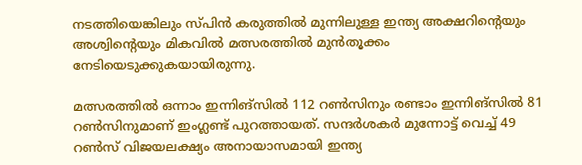നടത്തിയെങ്കിലും സ്പിന്‍ കരുത്തില്‍ മുന്നിലുള്ള ഇന്ത്യ അക്ഷറിന്റെയും അശ്വിന്റെയും മികവില്‍ മത്സരത്തില്‍ മുന്‍തൂക്കം നേടിയെടുക്കുകയായിരുന്നു.

മത്സരത്തില്‍ ഒന്നാം ഇന്നിങ്‌സില്‍ 112 റണ്‍സിനും രണ്ടാം ഇന്നിങ്‌സില്‍ 81 റണ്‍സിനുമാണ് ഇംഗ്ലണ്ട് പുറത്തായത്. സന്ദര്‍ശകര്‍ മുന്നോട്ട് വെച്ച് 49 റണ്‍സ് വിജയലക്ഷ്യം അനായാസമായി ഇന്ത്യ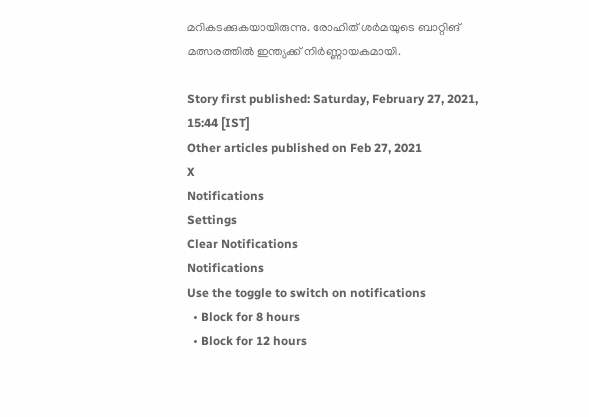മറികടക്കുകയായിരുന്നു. രോഹിത് ശര്‍മയുടെ ബാറ്റിങ് മത്സരത്തില്‍ ഇന്ത്യക്ക് നിര്‍ണ്ണായകമായി.

Story first published: Saturday, February 27, 2021, 15:44 [IST]
Other articles published on Feb 27, 2021
X
Notifications
Settings
Clear Notifications
Notifications
Use the toggle to switch on notifications
  • Block for 8 hours
  • Block for 12 hours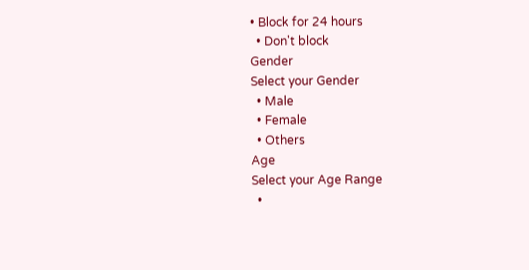• Block for 24 hours
  • Don't block
Gender
Select your Gender
  • Male
  • Female
  • Others
Age
Select your Age Range
  •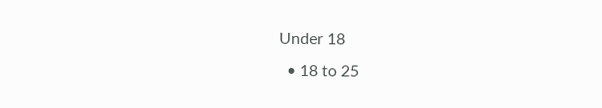Under 18
  • 18 to 25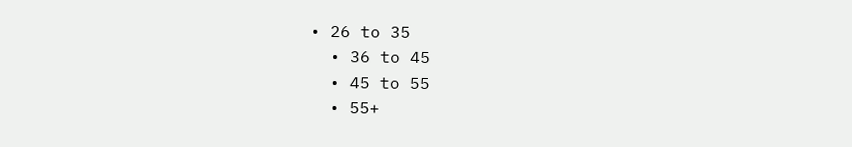• 26 to 35
  • 36 to 45
  • 45 to 55
  • 55+